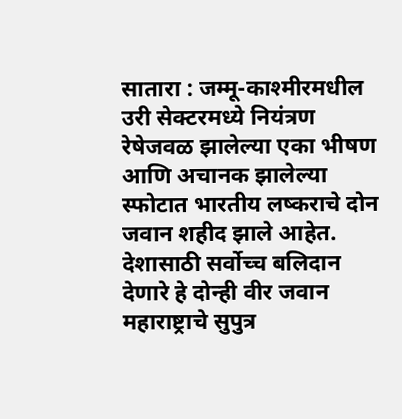सातारा : जम्मू-काश्मीरमधील उरी सेक्टरमध्ये नियंत्रण रेषेजवळ झालेल्या एका भीषण आणि अचानक झालेल्या स्फोटात भारतीय लष्कराचे दोन जवान शहीद झाले आहेत. देशासाठी सर्वोच्च बलिदान देणारे हे दोन्ही वीर जवान महाराष्ट्राचे सुपुत्र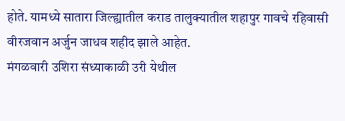होते. यामध्ये सातारा जिल्ह्यातील कराड तालुक्यातील शहापुर गावचे रहिवासी वीरजवान अर्जुन जाधव शहीद झाले आहेत.
मंगळवारी उशिरा संध्याकाळी उरी येथील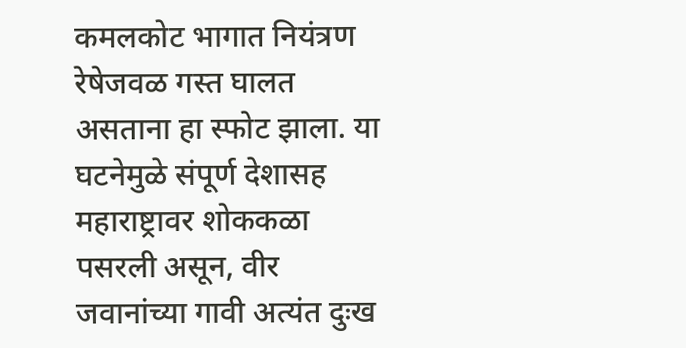कमलकोट भागात नियंत्रण रेषेजवळ गस्त घालत असताना हा स्फोट झाला. या घटनेमुळे संपूर्ण देशासह महाराष्ट्रावर शोककळा पसरली असून, वीर जवानांच्या गावी अत्यंत दुःख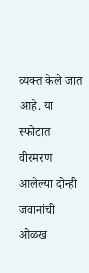व्यक्त केले जात आहे. या स्फोटात वीरमरण आलेल्या दोन्ही जवानांची ओळख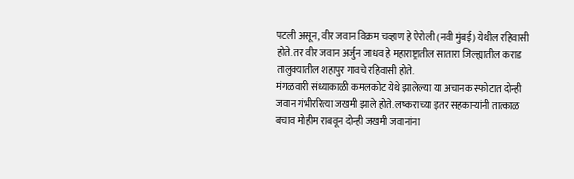पटली असून, वीर जवान विक्रम चव्हाण हे ऐरोली (नवी मुंबई) येथील रहिवासी होते. तर वीर जवान अर्जुन जाधव हे महाराष्ट्रातील सातारा जिल्ह्यातील कराड तालुक्यातील शहापुर गावचे रहिवासी होते.
मंगळवारी संध्याकाळी कमलकोट येथे झालेल्या या अचानक स्फोटात दोन्ही जवान गंभीररित्या जखमी झाले होते. लष्कराच्या इतर सहकाऱ्यांनी तात्काळ बचाव मोहीम राबवून दोन्ही जखमी जवानांना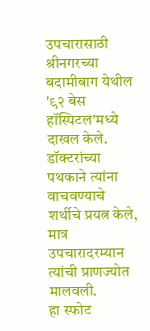उपचारासाठी श्रीनगरच्या बदामीबाग येथील '९२ बेस हॉस्पिटल'मध्ये दाखल केले. डॉक्टरांच्या पथकाने त्यांना वाचवण्याचे शर्थीचे प्रयत्न केले, मात्र उपचारादरम्यान त्यांची प्राणज्योत मालवली.
हा स्फोट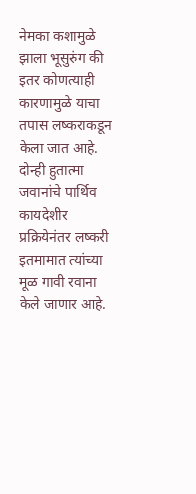नेमका कशामुळे झाला भूसुरुंग की इतर कोणत्याही कारणामुळे याचा तपास लष्कराकडून केला जात आहे. दोन्ही हुतात्मा जवानांचे पार्थिव कायदेशीर प्रक्रियेनंतर लष्करी इतमामात त्यांच्या मूळ गावी रवाना केले जाणार आहे.